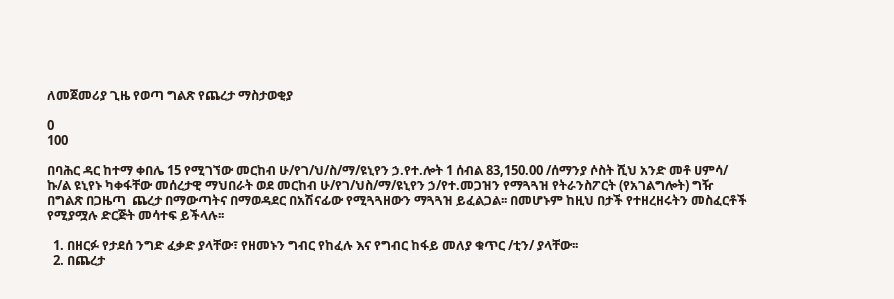ለመጀመሪያ ጊዜ የወጣ ግልጽ የጨረታ ማስታወቂያ

0
100

በባሕር ዳር ከተማ ቀበሌ 15 የሚገኘው መርከብ ሁ/የገ/ህ/ስ/ማ/ዩኒየን ኃ.የተ.ሎት 1 ሰብል 83,150.00 /ሰማንያ ሶስት ሺህ አንድ መቶ ሀምሳ/ ኩ/ል ዩኒየኑ ካቀፋቸው መሰረታዊ ማህበራት ወደ መርከብ ሁ/የገ/ህስ/ማ/ዩኒየን ኃ/የተ.መጋዝን የማጓጓዝ የትራንስፖርት (የአገልግሎት) ግዥ በግልጽ በጋዜጣ  ጨረታ በማውጣትና በማወዳደር በአሽናፊው የሚጓጓዘውን ማጓጓዝ ይፈልጋል፡፡ በመሆኑም ከዚህ በታች የተዘረዘሩትን መስፈርቶች የሚያሟሉ ድርጅት መሳተፍ ይችላሉ፡፡

  1. በዘርፉ የታደሰ ንግድ ፈቃድ ያላቸው፣ የዘመኑን ግብር የከፈሉ እና የግብር ከፋይ መለያ ቁጥር /ቲን/ ያላቸው፡፡
  2. በጨረታ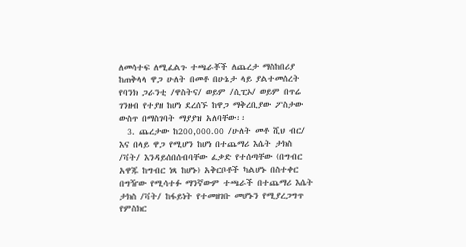ለመሳተፍ ለሚፈልጉ ተጫራቾች ለጨረታ ማስከበሪያ ከጠቅላላ ዋጋ ሁለት በመቶ በሁኔታ ላይ ያልተመሰረት የባንክ ጋራንቲ /ዋስትና/ ወይም /ሲፒኦ/ ወይም በጥሬ ገንዘብ የተያዘ ከሆነ ደረሰኙ ከዋጋ ማቅረቢያው ፖስታው ውስጥ በማስገባት ማያያዝ አለባቸው፡፡
  3. ጨረታው ከ200,000.00 /ሁለት መቶ ሺህ ብር/ እና በላይ ዋጋ የሚሆን ከሆነ በተጨማሪ እሴት ታክስ /ቫት/ እንዳይሰበሰብባቸው ፈቃድ የተሰጣቸው (በግብር አዋጁ ከግብር ነጻ ከሆኑ) አቅርቦቶች ካልሆኑ በስተቀር በግዥው የሚሳተፉ ማንኛውም ተጫራች በተጨማሪ እሴት ታክስ /ቫት/ ከፋይነት የተመዘገቡ መሆኑን የሚያረጋግጥ የምስክር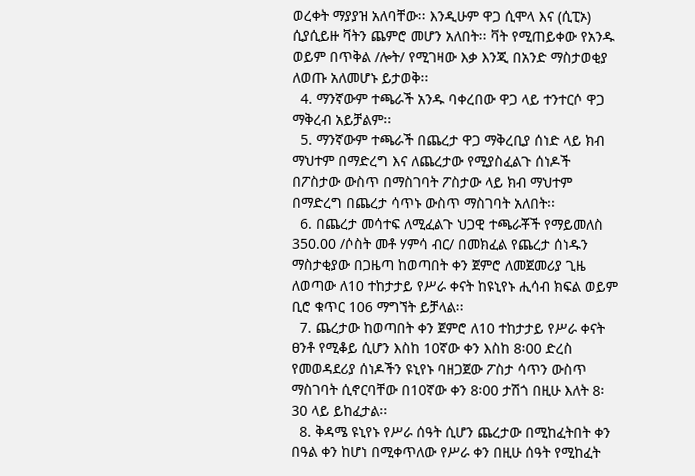ወረቀት ማያያዝ አለባቸው፡፡ እንዲሁም ዋጋ ሲሞላ እና (ሲፒኦ) ሲያሲይዙ ቫትን ጨምሮ መሆን አለበት፡፡ ቫት የሚጠይቀው የአንዱ ወይም በጥቅል /ሎት/ የሚገዛው እቃ እንጂ በአንድ ማስታወቂያ ለወጡ አለመሆኑ ይታወቅ፡፡
  4. ማንኛውም ተጫራች አንዱ ባቀረበው ዋጋ ላይ ተንተርሶ ዋጋ ማቅረብ አይቻልም፡፡
  5. ማንኛውም ተጫራች በጨረታ ዋጋ ማቅረቢያ ሰነድ ላይ ክብ ማህተም በማድረግ እና ለጨረታው የሚያስፈልጉ ሰነዶች በፖስታው ውስጥ በማስገባት ፖስታው ላይ ክብ ማህተም በማድረግ በጨረታ ሳጥኑ ውስጥ ማስገባት አለበት፡፡
  6. በጨረታ መሳተፍ ለሚፈልጉ ህጋዊ ተጫራቾች የማይመለስ 350.00 /ሶስት መቶ ሃምሳ ብር/ በመክፈል የጨረታ ሰነዱን ማስታቂያው በጋዜጣ ከወጣበት ቀን ጀምሮ ለመጀመሪያ ጊዜ ለወጣው ለ10 ተከታታይ የሥራ ቀናት ከዩኒየኑ ሒሳብ ክፍል ወይም ቢሮ ቁጥር 106 ማግኘት ይቻላል፡፡
  7. ጨረታው ከወጣበት ቀን ጀምሮ ለ10 ተከታታይ የሥራ ቀናት ፀንቶ የሚቆይ ሲሆን እስከ 10ኛው ቀን እስከ 8፡00 ድረስ የመወዳደሪያ ሰነዶችን ዩኒየኑ ባዘጋጀው ፖስታ ሳጥን ውስጥ ማስገባት ሲኖርባቸው በ10ኛው ቀን 8፡00 ታሽጎ በዚሁ እለት 8፡30 ላይ ይከፈታል፡፡
  8. ቅዳሜ ዩኒየኑ የሥራ ሰዓት ሲሆን ጨረታው በሚከፈትበት ቀን በዓል ቀን ከሆነ በሚቀጥለው የሥራ ቀን በዚሁ ሰዓት የሚከፈት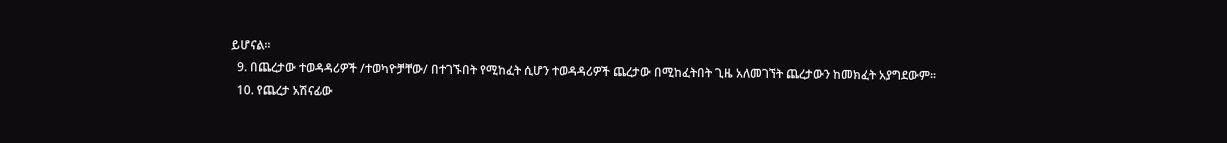ይሆናል፡፡
  9. በጨረታው ተወዳዳሪዎች /ተወካዮቻቸው/ በተገኙበት የሚከፈት ሲሆን ተወዳዳሪዎች ጨረታው በሚከፈትበት ጊዜ አለመገኘት ጨረታውን ከመክፈት አያግደውም፡፡
  10. የጨረታ አሽናፊው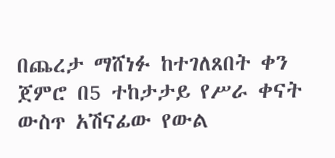በጨረታ ማሸነፉ ከተገለጸበት ቀን ጀምሮ በ5 ተከታታይ የሥራ ቀናት ውስጥ አሽናፊው የውል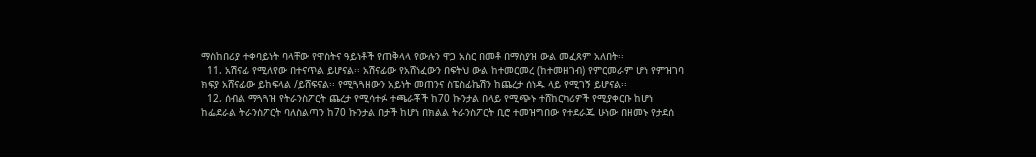ማስከበሪያ ተቀባይነት ባላቸው የዋስትና ዓይነቶች የጠቅላላ የውሉን ዋጋ አስር በመቶ በማስያዝ ውል መፈጸም አለበት፡፡
  11. አሽናፊ የሚለየው በተናጥል ይሆናል፡፡ አሽናፊው የአሸነፈውን በፍትህ ውል ከተመርመረ (ከተመዘገብ) የምርመራም ሆነ የምዝገባ ክፍያ አሸናፊው ይከፍላል /ይሸፍናል፡፡ የሚጓጓዘውን አይነት መጠንና ስፔስፊኬሽን ከጨረታ ሰነዱ ላይ የሚገኝ ይሆናል፡፡
  12. ሰብል ማጓጓዝ የትራንስፖርት ጨረታ የሚሳተፉ ተጫራቾች ከ70 ኩንታል በላይ የሚጭኑ ተሸከርካሪዎች የሚያቀርቡ ከሆነ ከፌደራል ትራንስፖርት ባለስልጣን ከ70 ኩንታል በታች ከሆነ በክልል ትራንስፖርት ቢሮ ተመዝግበው የተደራጁ ሁነው በዘመኑ የታደሰ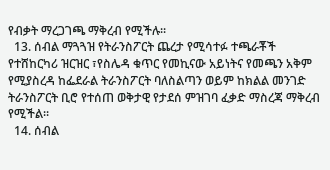የብቃት ማረጋገጫ ማቅረብ የሚችሉ፡፡
  13. ሰብል ማጓጓዝ የትራንስፖርት ጨረታ የሚሳተፉ ተጫራቾች የተሸከርካሪ ዝርዝር ፣የስሌዳ ቁጥር የመኪናው አይነትና የመጫን አቅም የሚያስረዳ ከፌደራል ትራንስፖርት ባለስልጣን ወይም ከክልል መንገድ ትራንስፖርት ቢሮ የተሰጠ ወቅታዊ የታደሰ ምዝገባ ፈቃድ ማስረጃ ማቅረብ የሚችል፡፡
  14. ሰብል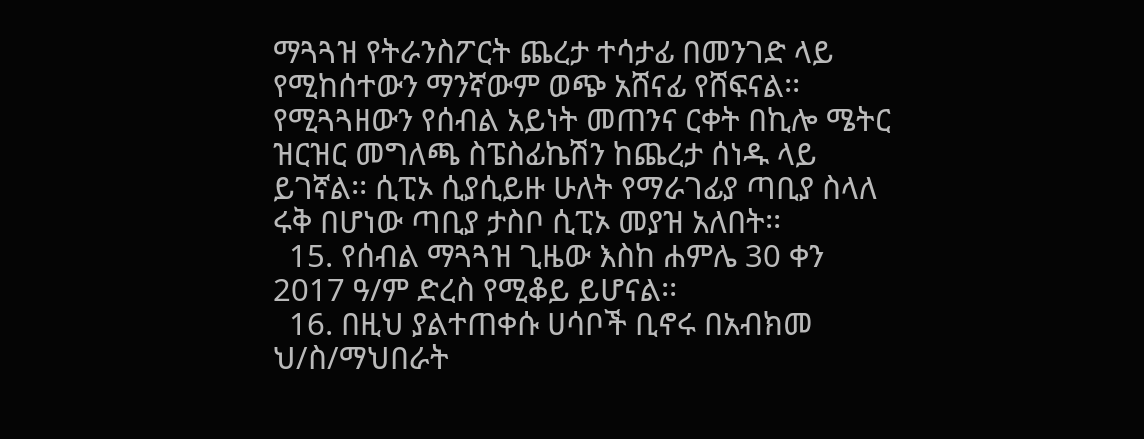ማጓጓዝ የትራንስፖርት ጨረታ ተሳታፊ በመንገድ ላይ የሚከሰተውን ማንኛውም ወጭ አሸናፊ የሸፍናል፡፡ የሚጓጓዘውን የሰብል አይነት መጠንና ርቀት በኪሎ ሜትር ዝርዝር መግለጫ ስፔስፊኬሽን ከጨረታ ሰነዱ ላይ ይገኛል፡፡ ሲፒኦ ሲያሲይዙ ሁለት የማራገፊያ ጣቢያ ስላለ ሩቅ በሆነው ጣቢያ ታስቦ ሲፒኦ መያዝ አለበት፡፡
  15. የሰብል ማጓጓዝ ጊዜው እስከ ሐምሌ 30 ቀን 2017 ዓ/ም ድረስ የሚቆይ ይሆናል፡፡
  16. በዚህ ያልተጠቀሱ ሀሳቦች ቢኖሩ በአብክመ ህ/ስ/ማህበራት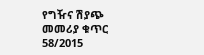የግዥና ሽያጭ መመሪያ ቁጥር 58/2015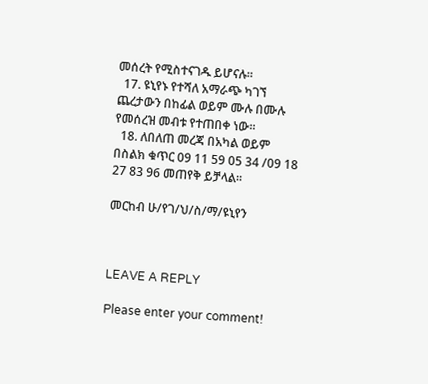መሰረት የሚስተናገዱ ይሆናሉ፡፡
  17. ዩኒየኑ የተሻለ አማራጭ ካገኘ ጨረታውን በከፊል ወይም ሙሉ በሙሉ የመሰረዝ መብቱ የተጠበቀ ነው፡፡
  18. ለበለጠ መረጃ በአካል ወይም በስልክ ቁጥር 09 11 59 05 34 /09 18 27 83 96 መጠየቅ ይቻላል፡፡

መርከብ ሁ/የገ/ህ/ስ/ማ/ዩኒየን



LEAVE A REPLY

Please enter your comment!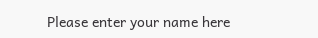Please enter your name here